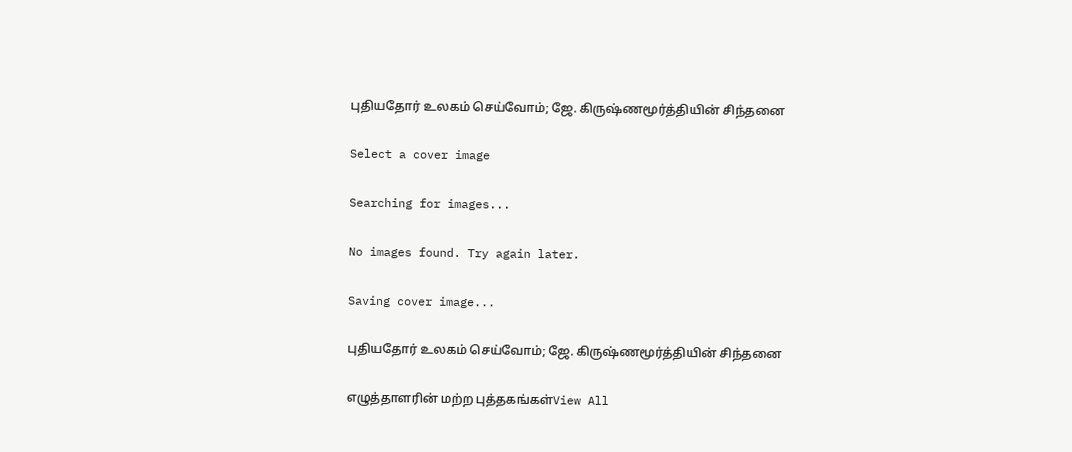புதியதோர் உலகம் செய்வோம்; ஜே. கிருஷ்ணமூர்த்தியின் சிந்தனை

Select a cover image

Searching for images...

No images found. Try again later.

Saving cover image...

புதியதோர் உலகம் செய்வோம்; ஜே. கிருஷ்ணமூர்த்தியின் சிந்தனை

எழுத்தாளரின் மற்ற புத்தகங்கள்View All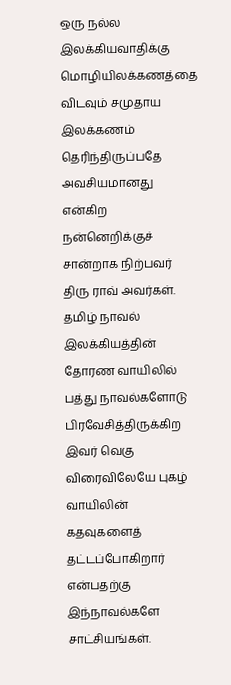ஒரு நல்ல இலக்கியவாதிக்கு மொழியிலக்கணத்தை விடவும் சமுதாய இலக்கணம் தெரிந்திருப்பதே அவசியமானது என்கிற நன்னெறிக்குச் சான்றாக நிற்பவர் திரு ராவ் அவர்கள். தமிழ் நாவல் இலக்கியத்தின் தோரண வாயிலில் பத்து நாவல்களோடு பிரவேசித்திருக்கிற இவர் வெகு விரைவிலேயே புகழ் வாயிலின் கதவுகளைத் தட்டப்போகிறார் என்பதற்கு இந்நாவல்களே சாட்சியங்கள்.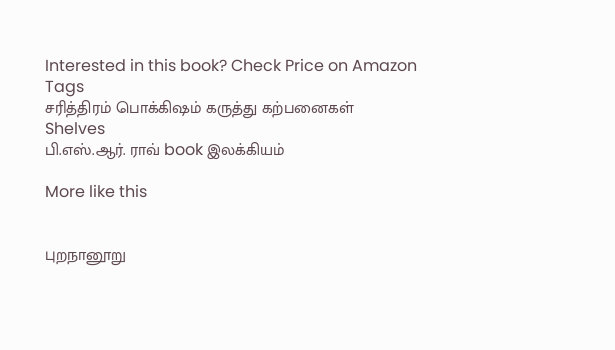Interested in this book? Check Price on Amazon
Tags
சரித்திரம் பொக்கிஷம் கருத்து கற்பனைகள்
Shelves
பி.எஸ்.ஆர். ராவ் book இலக்கியம்

More like this


புறநானூறு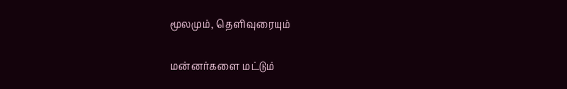மூலமும், தெளிவுரையும்

மன்னர்களை மட்டும்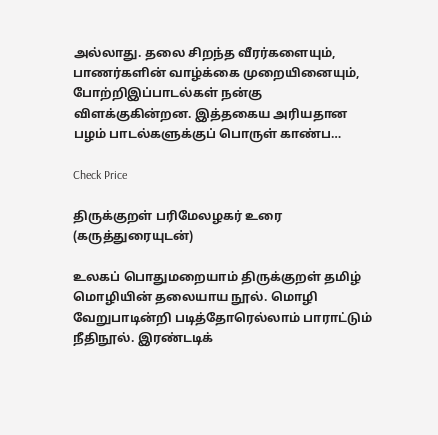அல்லாது. தலை சிறந்த வீரர்களையும், பாணர்களின் வாழ்க்கை முறையினையும், போற்றிஇப்பாடல்கள் நன்கு விளக்குகின்றன. இத்தகைய அரியதான பழம் பாடல்களுக்குப் பொருள் காண்ப…

Check Price

திருக்குறள் பரிமேலழகர் உரை (கருத்துரையுடன்)

உலகப் பொதுமறையாம் திருக்குறள் தமிழ் மொழியின் தலையாய நூல். மொழி வேறுபாடின்றி படித்தோரெல்லாம் பாராட்டும் நீதிநூல். இரண்டடிக்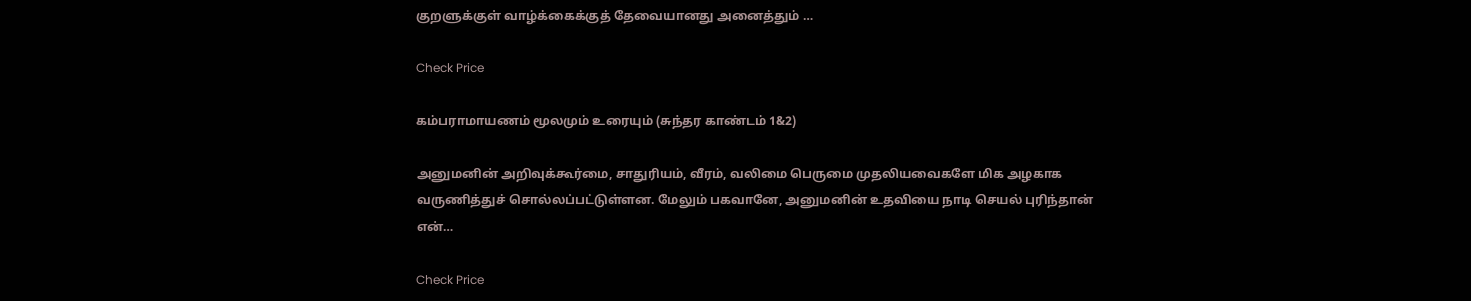குறளுக்குள் வாழ்க்கைக்குத் தேவையானது அனைத்தும் …

Check Price

கம்பராமாயணம் மூலமும் உரையும் (சுந்தர காண்டம் 1&2)

அனுமனின் அறிவுக்கூர்மை, சாதுரியம், வீரம், வலிமை பெருமை முதலியவைகளே மிக அழகாக வருணித்துச் சொல்லப்பட்டுள்ளன. மேலும் பகவானே, அனுமனின் உதவியை நாடி செயல் புரிந்தான் என்…

Check Price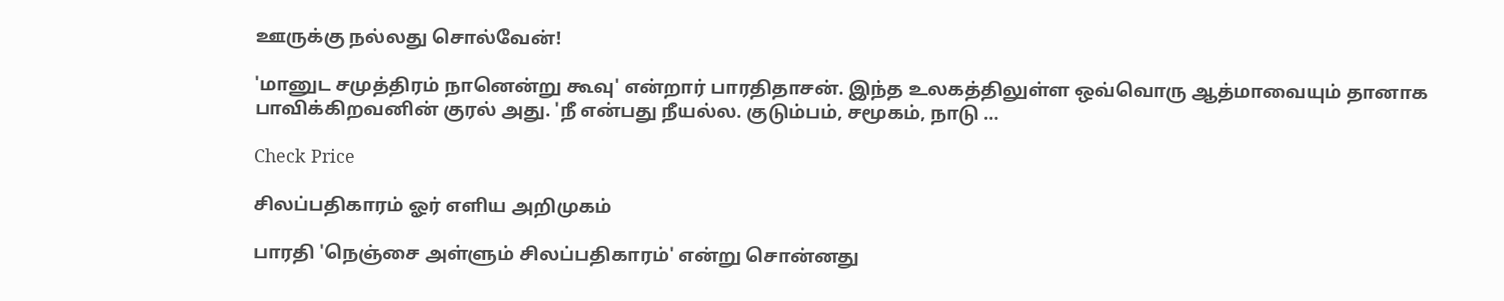ஊருக்கு நல்லது சொல்வேன்!

'மானுட சமுத்திரம் நானென்று கூவு' என்றார் பாரதிதாசன். இந்த உலகத்திலுள்ள ஒவ்வொரு ஆத்மாவையும் தானாக பாவிக்கிறவனின் குரல் அது. 'நீ என்பது நீயல்ல. குடும்பம், சமூகம், நாடு …

Check Price

சிலப்பதிகாரம் ஓர் எளிய அறிமுகம்

பாரதி 'நெஞ்சை அள்ளும் சிலப்பதிகாரம்' என்று சொன்னது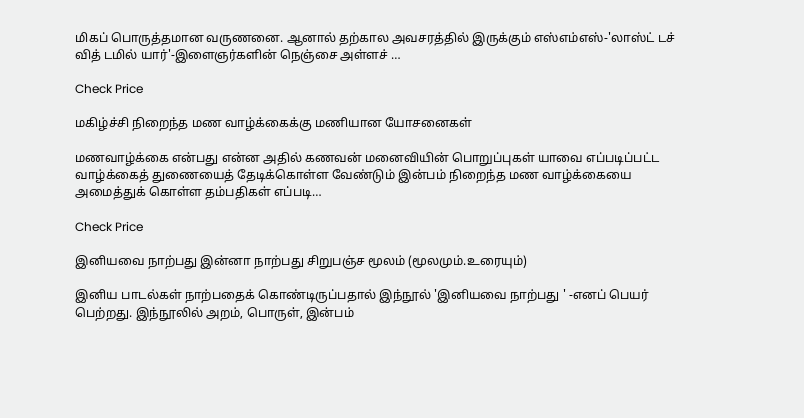மிகப் பொருத்தமான வருணனை. ஆனால் தற்கால அவசரத்தில் இருக்கும் எஸ்எம்எஸ்-'லாஸ்ட் டச் வித் டமில் யார்'-இளைஞர்களின் நெஞ்சை அள்ளச் …

Check Price

மகிழ்ச்சி நிறைந்த மண வாழ்க்கைக்கு மணியான யோசனைகள்

மணவாழ்க்கை என்பது என்ன அதில் கணவன் மனைவியின் பொறுப்புகள் யாவை எப்படிப்பட்ட வாழ்க்கைத் துணையைத் தேடிக்கொள்ள வேண்டும் இன்பம் நிறைந்த மண வாழ்க்கையை அமைத்துக் கொள்ள தம்பதிகள் எப்படி…

Check Price

இனியவை நாற்பது இன்னா நாற்பது சிறுபஞ்ச மூலம் (மூலமும்.உரையும்)

இனிய பாடல்கள் நாற்பதைக் கொண்டிருப்பதால் இந்நூல் 'இனியவை நாற்பது ' -எனப் பெயர் பெற்றது. இந்நூலில் அறம், பொருள், இன்பம்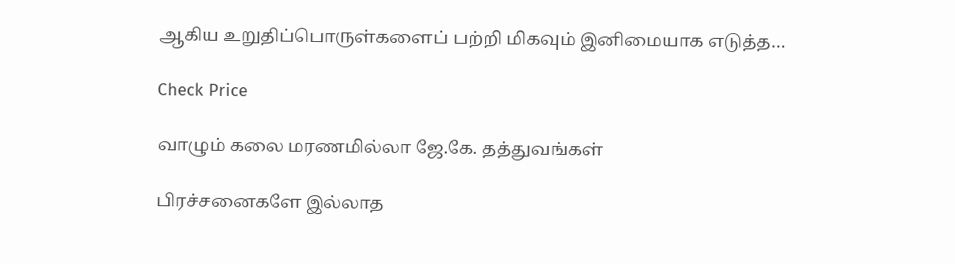ஆகிய உறுதிப்பொருள்களைப் பற்றி மிகவும் இனிமையாக எடுத்த…

Check Price

வாழும் கலை மரணமில்லா ஜே.கே. தத்துவங்கள்

பிரச்சனைகளே இல்லாத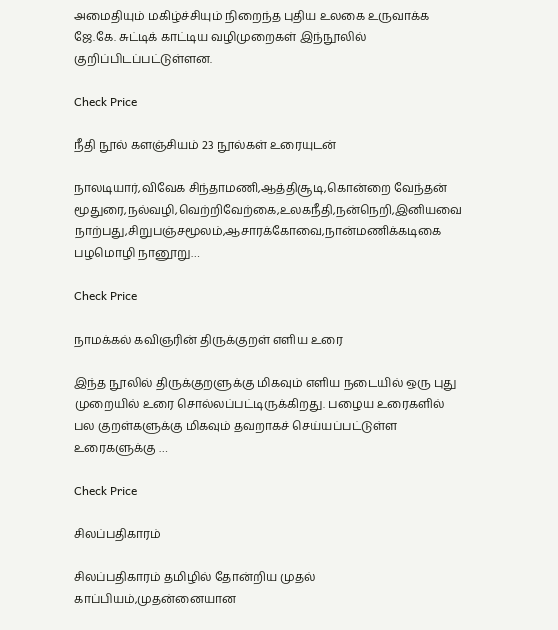அமைதியும் மகிழ்ச்சியும் நிறைந்த புதிய உலகை உருவாக்க ஜே.கே. சுட்டிக் காட்டிய வழிமுறைகள் இந்நூலில் குறிப்பிடப்பட்டுள்ளன.

Check Price

நீதி நூல் களஞ்சியம் 23 நூல்கள் உரையுடன்

நாலடியார்,விவேக சிந்தாமணி,ஆத்திசூடி,கொன்றை வேந்தன் மூதுரை,நல்வழி,வெற்றிவேற்கை,உலகநீதி,நன்நெறி,இனியவை நாற்பது,சிறுபஞ்சமூலம்,ஆசாரக்கோவை,நான்மணிக்கடிகை பழமொழி நானூறு…

Check Price

நாமக்கல் கவிஞரின் திருக்குறள் எளிய உரை

இந்த நூலில் திருக்குறளுக்கு மிகவும் எளிய நடையில் ஒரு புது முறையில் உரை சொல்லப்பட்டிருக்கிறது. பழைய உரைகளில் பல குறள்களுக்கு மிகவும் தவறாகச் செய்யப்பட்டுள்ள உரைகளுக்கு …

Check Price

சிலப்பதிகாரம்

சிலப்பதிகாரம் தமிழில் தோன்றிய முதல் காப்பியம்,முதன்னையான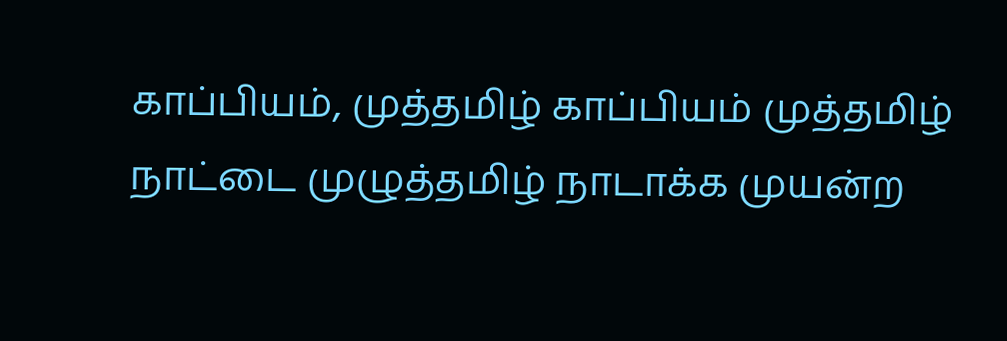காப்பியம், முத்தமிழ் காப்பியம் முத்தமிழ் நாட்டை முழுத்தமிழ் நாடாக்க முயன்ற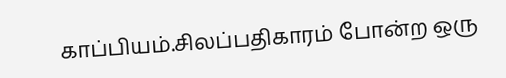காப்பியம்.சிலப்பதிகாரம் போன்ற ஒரு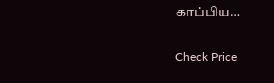காப்பிய…

Check Price